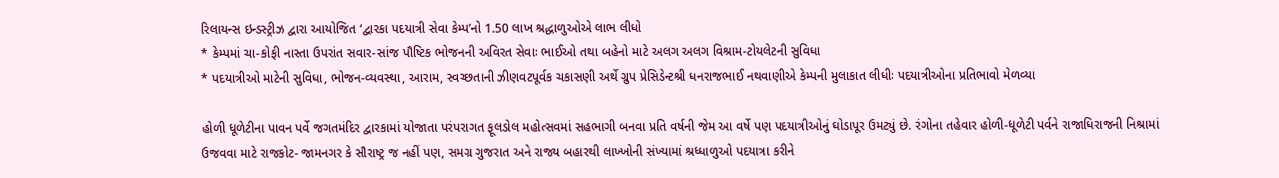રિલાયન્સ ઇન્ડસ્ટ્રીઝ દ્વારા આયોજિત ‘દ્વારકા પદયાત્રી સેવા કેમ્પ’નો 1.50 લાખ શ્રદ્ધાળુઓએ લાભ લીધો
* કેમ્પમાં ચા-કોફી નાસ્તા ઉપરાંત સવાર-સાંજ પૌષ્ટિક ભોજનની અવિરત સેવાઃ ભાઈઓ તથા બહેનો માટે અલગ અલગ વિશ્રામ-ટોયલેટની સુવિધા
* પદયાત્રીઓ માટેની સુવિધા, ભોજન-વ્યવસ્થા, આરામ, સ્વચ્છતાની ઝીણવટપૂર્વક ચકાસણી અર્થે ગ્રુપ પ્રેસિડેન્ટશ્રી ધનરાજભાઈ નથવાણીએ કેમ્પની મુલાકાત લીધીઃ પદયાત્રીઓના પ્રતિભાવો મેળવ્યા

હોળી ધૂળેટીના પાવન પર્વે જગતમંદિર દ્વારકામાં યોજાતા પરંપરાગત ફૂલડોલ મહોત્સવમાં સહભાગી બનવા પ્રતિ વર્ષની જેમ આ વર્ષે પણ પદયાત્રીઓનું ઘોડાપૂર ઉમટ્યું છે. રંગોના તહેવાર હોળી-ધૂળેટી પર્વને રાજાધિરાજની નિશ્રામાં ઉજવવા માટે રાજકોટ- જામનગર કે સૌરાષ્ટ્ર જ નહીં પણ, સમગ્ર ગુજરાત અને રાજ્ય બહારથી લાખ્ખોની સંખ્યામાં શ્રધ્ધાળુઓ પદયાત્રા કરીને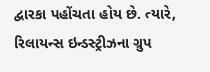દ્વારકા પહોંચતા હોય છે. ત્યારે, રિલાયન્સ ઇન્ડસ્ટ્રીઝના ગ્રુપ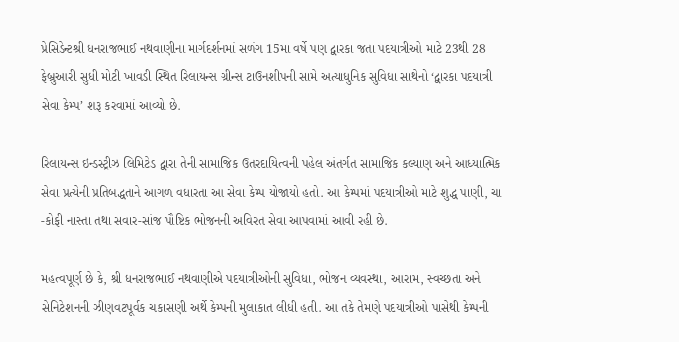પ્રેસિડેન્ટશ્રી ધનરાજભાઈ નથવાણીના માર્ગદર્શનમાં સળંગ 15મા વર્ષે પણ દ્વારકા જતા પદયાત્રીઓ માટે 23થી 28 ફેબ્રુઆરી સુધી મોટી ખાવડી સ્થિત રિલાયન્સ ગ્રીન્સ ટાઉનશીપની સામે અત્યાધુનિક સુવિધા સાથેનો ‘દ્વારકા પદયાત્રી સેવા કેમ્પ’ શરૂ કરવામાં આવ્યો છે.

રિલાયન્સ ઇન્ડસ્ટ્રીઝ લિમિટેડ દ્વારા તેની સામાજિક ઉતરદાયિત્વની પહેલ અંતર્ગત સામાજિક કલ્યાણ અને આધ્યાત્મિક સેવા પ્રત્યેની પ્રતિબદ્ધતાને આગળ વધારતા આ સેવા કેમ્પ યોજાયો હતો. આ કેમ્પમાં પદયાત્રીઓ માટે શુદ્ધ પાણી, ચા -કોફી નાસ્તા તથા સવાર-સાંજ પૌષ્ટિક ભોજનની અવિરત સેવા આપવામાં આવી રહી છે.

મહત્વપૂર્ણ છે કે, શ્રી ધનરાજભાઈ નથવાણીએ પદયાત્રીઓની સુવિધા, ભોજન વ્યવસ્થા, આરામ, સ્વચ્છતા અને સેનિટેશનની ઝીણવટપૂર્વક ચકાસણી અર્થે કેમ્પની મુલાકાત લીધી હતી. આ તકે તેમણે પદયાત્રીઓ પાસેથી કેમ્પની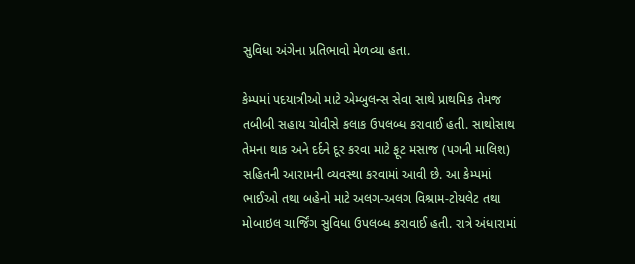સુવિધા અંગેના પ્રતિભાવો મેળવ્યા હતા.

કેમ્પમાં પદયાત્રીઓ માટે એમ્બુલન્સ સેવા સાથે પ્રાથમિક તેમજ તબીબી સહાય ચોવીસે કલાક ઉપલબ્ધ કરાવાઈ હતી. સાથોસાથ તેમના થાક અને દર્દને દૂર કરવા માટે ફૂટ મસાજ (પગની માલિશ) સહિતની આરામની વ્યવસ્થા કરવામાં આવી છે. આ કેમ્પમાં ભાઈઓ તથા બહેનો માટે અલગ-અલગ વિશ્રામ-ટોયલેટ તથા મોબાઇલ ચાર્જિંગ સુવિધા ઉપલબ્ધ કરાવાઈ હતી. રાત્રે અંધારામાં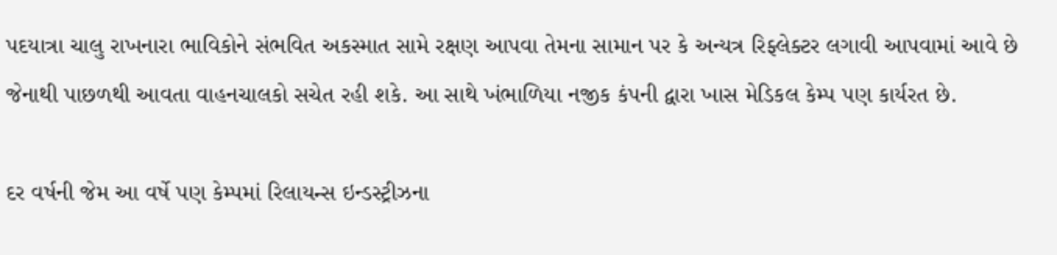પદયાત્રા ચાલુ રાખનારા ભાવિકોને સંભવિત અકસ્માત સામે રક્ષણ આપવા તેમના સામાન પર કે અન્યત્ર રિફ્લેક્ટર લગાવી આપવામાં આવે છે જેનાથી પાછળથી આવતા વાહનચાલકો સચેત રહી શકે. આ સાથે ખંભાળિયા નજીક કંપની દ્વારા ખાસ મેડિકલ કેમ્પ પણ કાર્યરત છે.

દર વર્ષની જેમ આ વર્ષે પણ કેમ્પમાં રિલાયન્સ ઇન્ડસ્ટ્રીઝના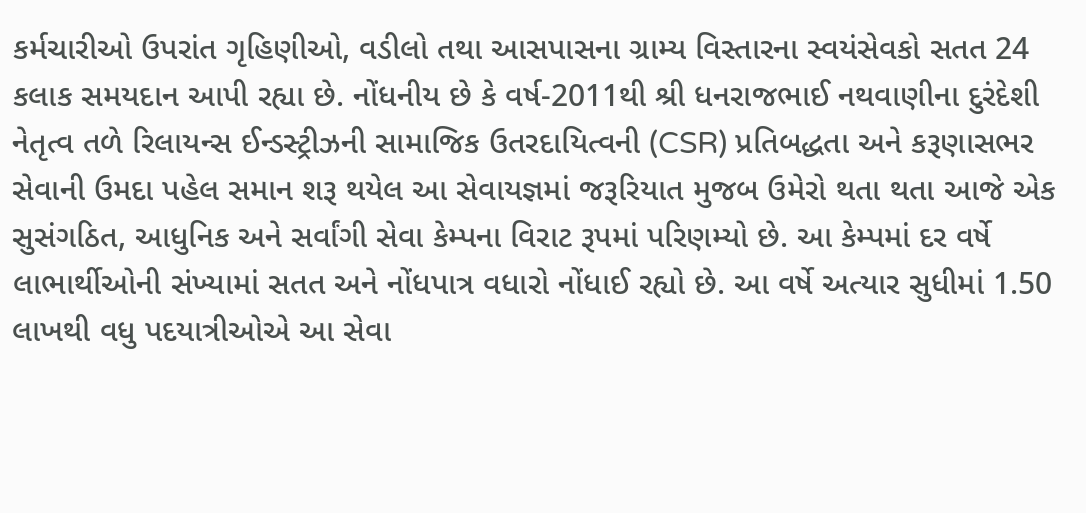કર્મચારીઓ ઉપરાંત ગૃહિણીઓ, વડીલો તથા આસપાસના ગ્રામ્ય વિસ્તારના સ્વયંસેવકો સતત 24 કલાક સમયદાન આપી રહ્યા છે. નોંધનીય છે કે વર્ષ-2011થી શ્રી ધનરાજભાઈ નથવાણીના દુરંદેશી નેતૃત્વ તળે રિલાયન્સ ઈન્ડસ્ટ્રીઝની સામાજિક ઉતરદાયિત્વની (CSR) પ્રતિબદ્ધતા અને કરૂણાસભર સેવાની ઉમદા પહેલ સમાન શરૂ થયેલ આ સેવાયજ્ઞમાં જરૂરિયાત મુજબ ઉમેરો થતા થતા આજે એક સુસંગઠિત, આધુનિક અને સર્વાંગી સેવા કેમ્પના વિરાટ રૂપમાં પરિણમ્યો છે. આ કેમ્પમાં દર વર્ષે લાભાર્થીઓની સંખ્યામાં સતત અને નોંધપાત્ર વધારો નોંધાઈ રહ્યો છે. આ વર્ષે અત્યાર સુધીમાં 1.50 લાખથી વધુ પદયાત્રીઓએ આ સેવા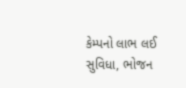કેમ્પનો લાભ લઈ સુવિધા, ભોજન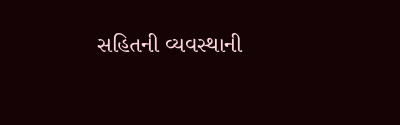સહિતની વ્યવસ્થાની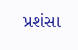પ્રશંસા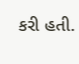કરી હતી.